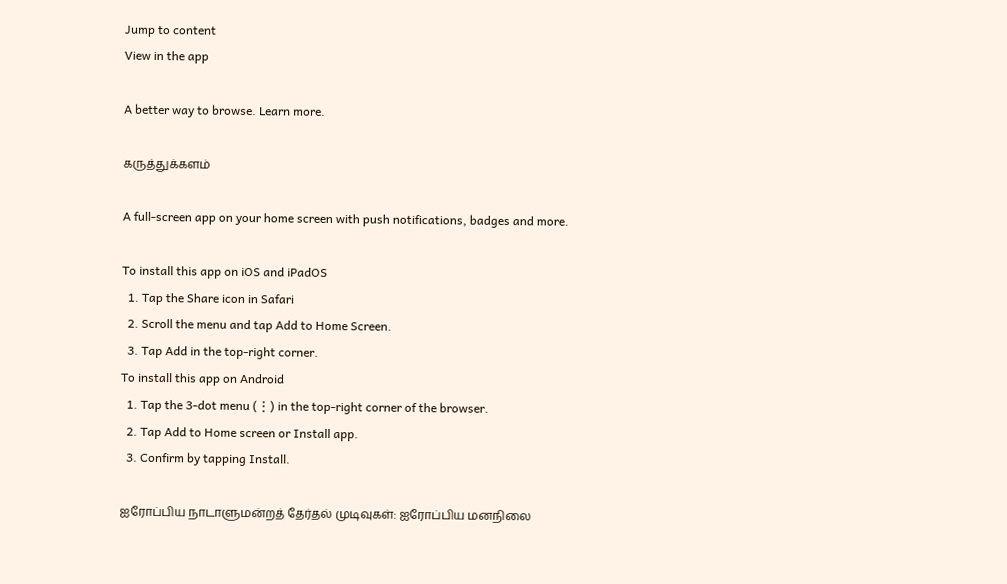Jump to content
View in the app

A better way to browse. Learn more.

கருத்துக்களம்

A full-screen app on your home screen with push notifications, badges and more.

To install this app on iOS and iPadOS
  1. Tap the Share icon in Safari
  2. Scroll the menu and tap Add to Home Screen.
  3. Tap Add in the top-right corner.
To install this app on Android
  1. Tap the 3-dot menu (⋮) in the top-right corner of the browser.
  2. Tap Add to Home screen or Install app.
  3. Confirm by tapping Install.

ஐரோப்பிய நாடாளுமன்றத் தேர்தல் முடிவுகள்: ஐரோப்பிய மனநிலை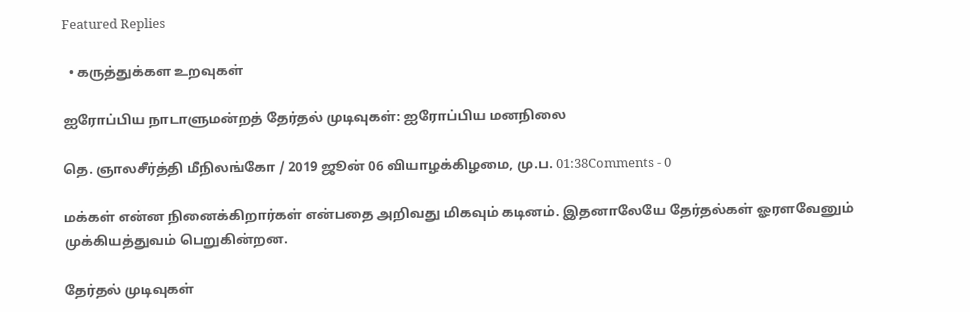Featured Replies

  • கருத்துக்கள உறவுகள்

ஐரோப்பிய நாடாளுமன்றத் தேர்தல் முடிவுகள்: ஐரோப்பிய மனநிலை

தெ. ஞாலசீர்த்தி மீநிலங்கோ / 2019 ஜூன் 06 வியாழக்கிழமை, மு.ப. 01:38Comments - 0

மக்கள் என்ன நினைக்கிறார்கள் என்பதை அறிவது மிகவும் கடினம். இதனாலேயே தேர்தல்கள் ஓரளவேனும் முக்கியத்துவம் பெறுகின்றன.

தேர்தல் முடிவுகள்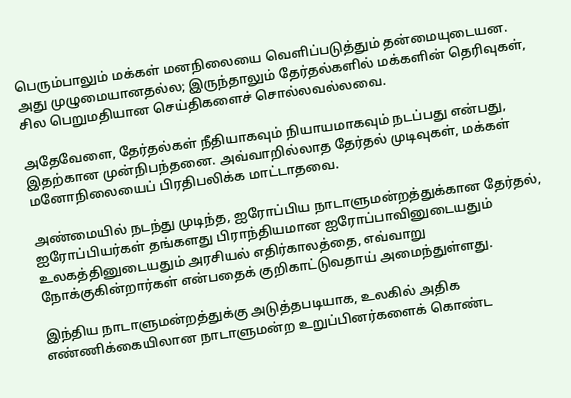பெரும்பாலும் மக்கள் மனநிலையை வெளிப்படுத்தும் தன்மையுடையன. அது முழுமையானதல்ல; இருந்தாலும் தேர்தல்களில் மக்களின் தெரிவுகள், சில பெறுமதியான செய்திகளைச் சொல்லவல்லவை.

அதேவேளை, தேர்தல்கள் நீதியாகவும் நியாயமாகவும் நடப்பது என்பது, இதற்கான முன்நிபந்தனை. அவ்வாறில்லாத தேர்தல் முடிவுகள், மக்கள் மனோநிலையைப் பிரதிபலிக்க மாட்டாதவை.

அண்மையில் நடந்து முடிந்த, ஐரோப்பிய நாடாளுமன்றத்துக்கான தேர்தல், ஐரோப்பியர்கள் தங்களது பிராந்தியமான ஐரோப்பாவினுடையதும் உலகத்தினுடையதும் அரசியல் எதிர்காலத்தை, எவ்வாறு நோக்குகின்றார்கள் என்பதைக் குறிகாட்டுவதாய் அமைந்துள்ளது.

இந்திய நாடாளுமன்றத்துக்கு அடுத்தபடியாக, உலகில் அதிக எண்ணிக்கையிலான நாடாளுமன்ற உறுப்பினர்களைக் கொண்ட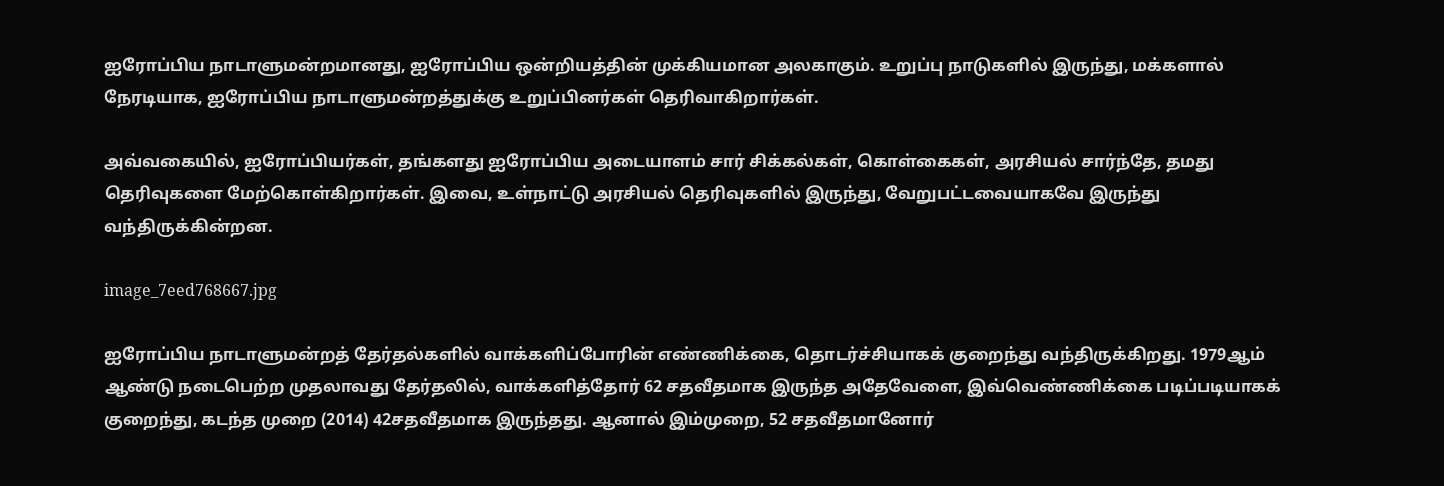ஐரோப்பிய நாடாளுமன்றமானது, ஐரோப்பிய ஒன்றியத்தின் முக்கியமான அலகாகும். உறுப்பு நாடுகளில் இருந்து, மக்களால் நேரடியாக, ஐரோப்பிய நாடாளுமன்றத்துக்கு உறுப்பினர்கள் தெரிவாகிறார்கள்.

அவ்வகையில், ஐரோப்பியர்கள், தங்களது ஐரோப்பிய அடையாளம் சார் சிக்கல்கள், கொள்கைகள், அரசியல் சார்ந்தே, தமது தெரிவுகளை மேற்கொள்கிறார்கள். இவை, உள்நாட்டு அரசியல் தெரிவுகளில் இருந்து, வேறுபட்டவையாகவே இருந்து வந்திருக்கின்றன.

image_7eed768667.jpg

ஐரோப்பிய நாடாளுமன்றத் தேர்தல்களில் வாக்களிப்போரின் எண்ணிக்கை, தொடர்ச்சியாகக் குறைந்து வந்திருக்கிறது. 1979ஆம் ஆண்டு நடைபெற்ற முதலாவது தேர்தலில், வாக்களித்தோர் 62 சதவீதமாக இருந்த அதேவேளை, இவ்வெண்ணிக்கை படிப்படியாகக் குறைந்து, கடந்த முறை (2014) 42சதவீதமாக இருந்தது. ஆனால் இம்முறை, 52 சதவீதமானோர்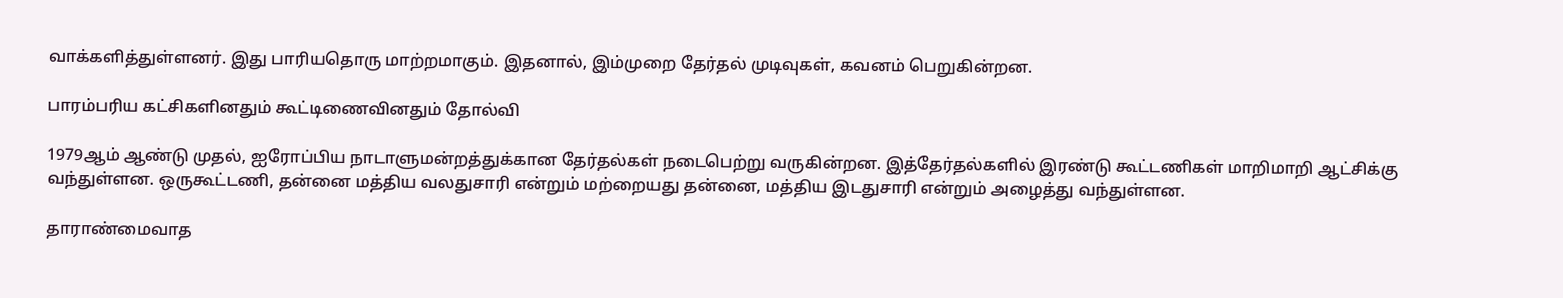வாக்களித்துள்ளனர். இது பாரியதொரு மாற்றமாகும். இதனால், இம்முறை தேர்தல் முடிவுகள், கவனம் பெறுகின்றன.

பாரம்பரிய கட்சிகளினதும் கூட்டிணைவினதும் தோல்வி

1979ஆம் ஆண்டு முதல், ஐரோப்பிய நாடாளுமன்றத்துக்கான தேர்தல்கள் நடைபெற்று வருகின்றன. இத்தேர்தல்களில் இரண்டு கூட்டணிகள் மாறிமாறி ஆட்சிக்கு வந்துள்ளன. ஒருகூட்டணி, தன்னை மத்திய வலதுசாரி என்றும் மற்றையது தன்னை, மத்திய இடதுசாரி என்றும் அழைத்து வந்துள்ளன.

தாராண்மைவாத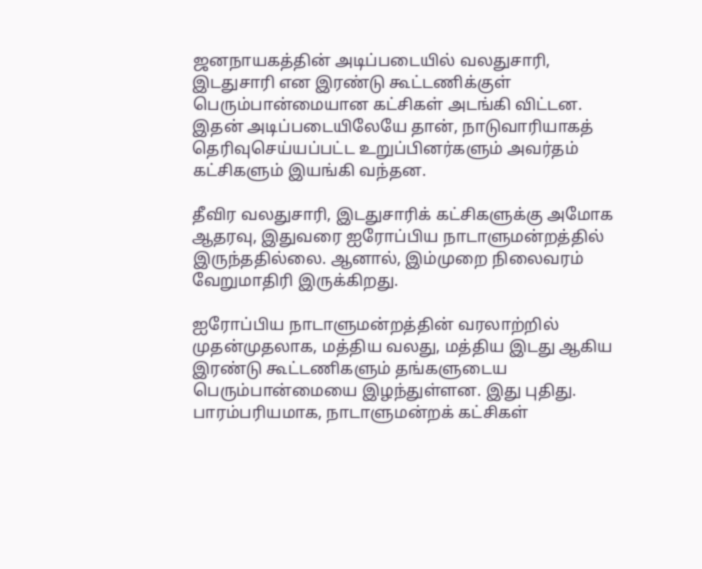ஜனநாயகத்தின் அடிப்படையில் வலதுசாரி, இடதுசாரி என இரண்டு கூட்டணிக்குள் பெரும்பான்மையான கட்சிகள் அடங்கி விட்டன. இதன் அடிப்படையிலேயே தான், நாடுவாரியாகத் தெரிவுசெய்யப்பட்ட உறுப்பினர்களும் அவர்தம் கட்சிகளும் இயங்கி வந்தன.

தீவிர வலதுசாரி, இடதுசாரிக் கட்சிகளுக்கு அமோக ஆதரவு, இதுவரை ஐரோப்பிய நாடாளுமன்றத்தில் இருந்ததில்லை. ஆனால், இம்முறை நிலைவரம் வேறுமாதிரி இருக்கிறது.

ஐரோப்பிய நாடாளுமன்றத்தின் வரலாற்றில் முதன்முதலாக, மத்திய வலது, மத்திய இடது ஆகிய இரண்டு கூட்டணிகளும் தங்களுடைய பெரும்பான்மையை இழந்துள்ளன. இது புதிது. பாரம்பரியமாக, நாடாளுமன்றக் கட்சிகள்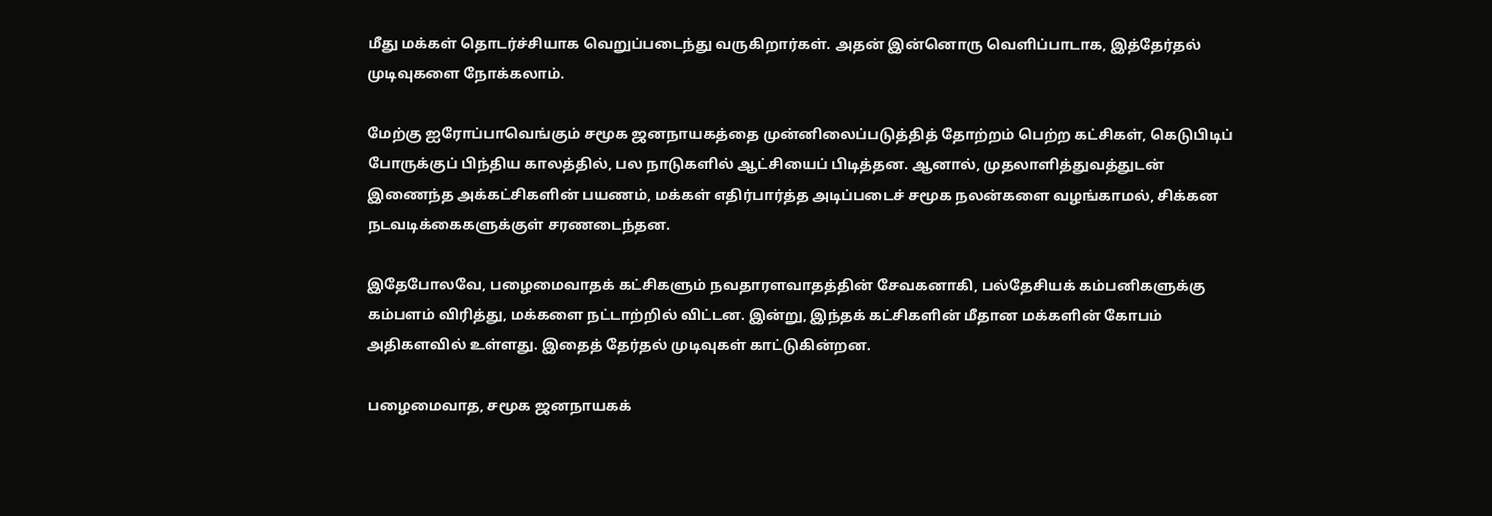மீது மக்கள் தொடர்ச்சியாக வெறுப்படைந்து வருகிறார்கள். அதன் இன்னொரு வெளிப்பாடாக, இத்தேர்தல் முடிவுகளை நோக்கலாம்.

மேற்கு ஐரோப்பாவெங்கும் சமூக ஜனநாயகத்தை முன்னிலைப்படுத்தித் தோற்றம் பெற்ற கட்சிகள், கெடுபிடிப் போருக்குப் பிந்திய காலத்தில், பல நாடுகளில் ஆட்சியைப் பிடித்தன. ஆனால், முதலாளித்துவத்துடன் இணைந்த அக்கட்சிகளின் பயணம், மக்கள் எதிர்பார்த்த அடிப்படைச் சமூக நலன்களை வழங்காமல், சிக்கன நடவடிக்கைகளுக்குள் சரணடைந்தன.

இதேபோலவே, பழைமைவாதக் கட்சிகளும் நவதாரளவாதத்தின் சேவகனாகி, பல்தேசியக் கம்பனிகளுக்கு கம்பளம் விரித்து, மக்களை நட்டாற்றில் விட்டன. இன்று, இந்தக் கட்சிகளின் மீதான மக்களின் கோபம் அதிகளவில் உள்ளது. இதைத் தேர்தல் முடிவுகள் காட்டுகின்றன.

பழைமைவாத, சமூக ஜனநாயகக்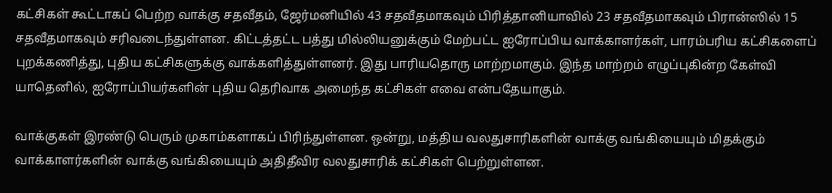கட்சிகள் கூட்டாகப் பெற்ற வாக்கு சதவீதம், ஜேர்மனியில் 43 சதவீதமாகவும் பிரித்தானியாவில் 23 சதவீதமாகவும் பிரான்ஸில் 15 சதவீதமாகவும் சரிவடைந்துள்ளன. கிட்டத்தட்ட பத்து மில்லியனுக்கும் மேற்பட்ட ஐரோப்பிய வாக்காளர்கள், பாரம்பரிய கட்சிகளைப் புறக்கணித்து, புதிய கட்சிகளுக்கு வாக்களித்துள்ளனர். இது பாரியதொரு மாற்றமாகும். இந்த மாற்றம் எழுப்புகின்ற கேள்வி யாதெனில், ஐரோப்பியர்களின் புதிய தெரிவாக அமைந்த கட்சிகள் எவை என்பதேயாகும்.

வாக்குகள் இரண்டு பெரும் முகாம்களாகப் பிரிந்துள்ளன. ஒன்று, மத்திய வலதுசாரிகளின் வாக்கு வங்கியையும் மிதக்கும் வாக்காளர்களின் வாக்கு வங்கியையும் அதிதீவிர வலதுசாரிக் கட்சிகள் பெற்றுள்ளன.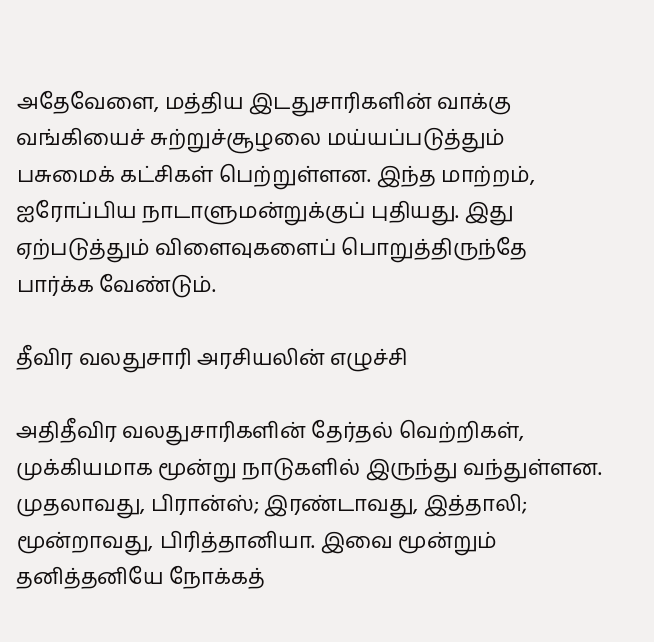அதேவேளை, மத்திய இடதுசாரிகளின் வாக்கு வங்கியைச் சுற்றுச்சூழலை மய்யப்படுத்தும் பசுமைக் கட்சிகள் பெற்றுள்ளன. இந்த மாற்றம், ஐரோப்பிய நாடாளுமன்றுக்குப் புதியது. இது ஏற்படுத்தும் விளைவுகளைப் பொறுத்திருந்தே பார்க்க வேண்டும்.

தீவிர வலதுசாரி அரசியலின் எழுச்சி

அதிதீவிர வலதுசாரிகளின் தேர்தல் வெற்றிகள், முக்கியமாக மூன்று நாடுகளில் இருந்து வந்துள்ளன. முதலாவது, பிரான்ஸ்; இரண்டாவது, இத்தாலி; மூன்றாவது, பிரித்தானியா. இவை மூன்றும் தனித்தனியே நோக்கத்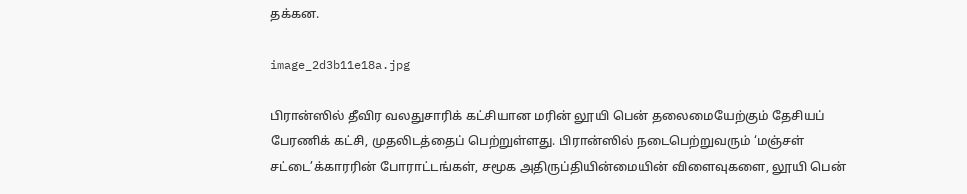தக்கன.

image_2d3b11e18a.jpg

பிரான்ஸில் தீவிர வலதுசாரிக் கட்சியான மரின் லூயி பென் தலைமையேற்கும் தேசியப் பேரணிக் கட்சி, முதலிடத்தைப் பெற்றுள்ளது. பிரான்ஸில் நடைபெற்றுவரும் ‘மஞ்சள் சட்டை’க்காரரின் போராட்டங்கள், சமூக அதிருப்தியின்மையின் விளைவுகளை, லூயி பென்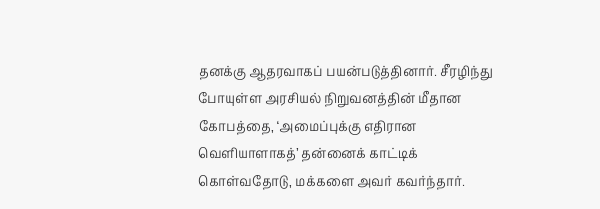தனக்கு ஆதரவாகப் பயன்படுத்தினார். சீரழிந்து போயுள்ள அரசியல் நிறுவனத்தின் மீதான கோபத்தை, ‘அமைப்புக்கு எதிரான வெளியாளாகத்’ தன்னைக் காட்டிக் கொள்வதோடு, மக்களை அவர் கவர்ந்தார்.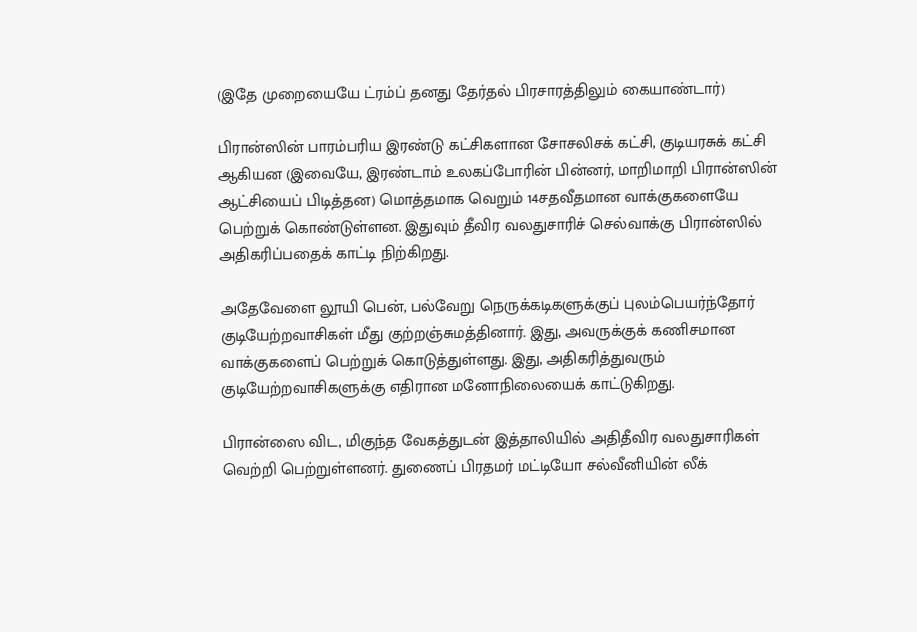(இதே முறையையே ட்ரம்ப் தனது தேர்தல் பிரசாரத்திலும் கையாண்டார்)

பிரான்ஸின் பாரம்பரிய இரண்டு கட்சிகளான சோசலிசக் கட்சி, குடியரசுக் கட்சி ஆகியன (இவையே, இரண்டாம் உலகப்போரின் பின்னர், மாறிமாறி பிரான்ஸின் ஆட்சியைப் பிடித்தன) மொத்தமாக வெறும் 14சதவீதமான வாக்குகளையே பெற்றுக் கொண்டுள்ளன. இதுவும் தீவிர வலதுசாரிச் செல்வாக்கு பிரான்ஸில் அதிகரிப்பதைக் காட்டி நிற்கிறது.

அதேவேளை லூயி பென், பல்வேறு நெருக்கடிகளுக்குப் புலம்பெயர்ந்தோர் குடியேற்றவாசிகள் மீது குற்றஞ்சுமத்தினார். இது, அவருக்குக் கணிசமான வாக்குகளைப் பெற்றுக் கொடுத்துள்ளது. இது, அதிகரித்துவரும் குடியேற்றவாசிகளுக்கு எதிரான மனோநிலையைக் காட்டுகிறது.

பிரான்ஸை விட, மிகுந்த வேகத்துடன் இத்தாலியில் அதிதீவிர வலதுசாரிகள் வெற்றி பெற்றுள்ளனர். துணைப் பிரதமர் மட்டியோ சல்வீனியின் லீக்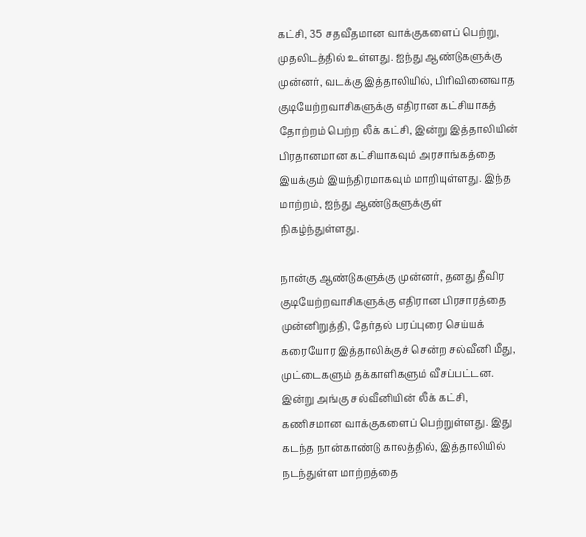கட்சி, 35 சதவீதமான வாக்குகளைப் பெற்று, முதலிடத்தில் உள்ளது. ஐந்து ஆண்டுகளுக்கு முன்னர், வடக்கு இத்தாலியில், பிரிவினைவாத  குடியேற்றவாசிகளுக்கு எதிரான கட்சியாகத் தோற்றம் பெற்ற லீக் கட்சி, இன்று இத்தாலியின் பிரதானமான கட்சியாகவும் அரசாங்கத்தை இயக்கும் இயந்திரமாகவும் மாறியுள்ளது. இந்த மாற்றம், ஐந்து ஆண்டுகளுக்குள் நிகழ்ந்துள்ளது.

நான்கு ஆண்டுகளுக்கு முன்னர், தனது தீவிர குடியேற்றவாசிகளுக்கு எதிரான பிரசாரத்தை முன்னிறுத்தி, தேர்தல் பரப்புரை செய்யக் கரையோர இத்தாலிக்குச் சென்ற சல்வீனி மீது, முட்டைகளும் தக்காளிகளும் வீசப்பட்டன. இன்று அங்கு சல்வீனியின் லீக் கட்சி, கணிசமான வாக்குகளைப் பெற்றுள்ளது. இது கடந்த நான்காண்டு காலத்தில், இத்தாலியில் நடந்துள்ள மாற்றத்தை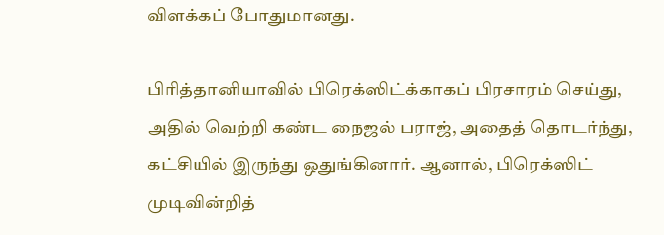விளக்கப் போதுமானது.

பிரித்தானியாவில் பிரெக்ஸிட்க்காகப் பிரசாரம் செய்து, அதில் வெற்றி கண்ட நைஜல் பராஜ், அதைத் தொடர்ந்து, கட்சியில் இருந்து ஒதுங்கினார். ஆனால், பிரெக்ஸிட் முடிவின்றித்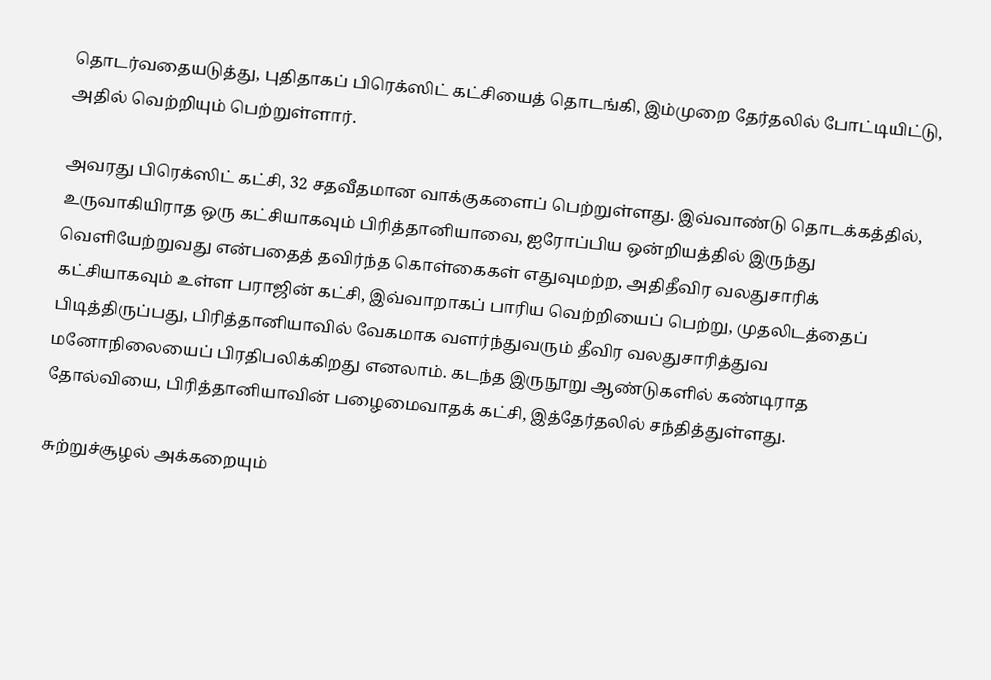தொடர்வதையடுத்து, புதிதாகப் பிரெக்ஸிட் கட்சியைத் தொடங்கி, இம்முறை தேர்தலில் போட்டியிட்டு, அதில் வெற்றியும் பெற்றுள்ளார்.

அவரது பிரெக்ஸிட் கட்சி, 32 சதவீதமான வாக்குகளைப் பெற்றுள்ளது. இவ்வாண்டு தொடக்கத்தில், உருவாகியிராத ஒரு கட்சியாகவும் பிரித்தானியாவை, ஐரோப்பிய ஒன்றியத்தில் இருந்து வெளியேற்றுவது என்பதைத் தவிர்ந்த கொள்கைகள் எதுவுமற்ற, அதிதீவிர வலதுசாரிக் கட்சியாகவும் உள்ள பராஜின் கட்சி, இவ்வாறாகப் பாரிய வெற்றியைப் பெற்று, முதலிடத்தைப் பிடித்திருப்பது, பிரித்தானியாவில் வேகமாக வளர்ந்துவரும் தீவிர வலதுசாரித்துவ மனோநிலையைப் பிரதிபலிக்கிறது எனலாம். கடந்த இருநூறு ஆண்டுகளில் கண்டிராத தோல்வியை, பிரித்தானியாவின் பழைமைவாதக் கட்சி, இத்தேர்தலில் சந்தித்துள்ளது.

சுற்றுச்சூழல் அக்கறையும்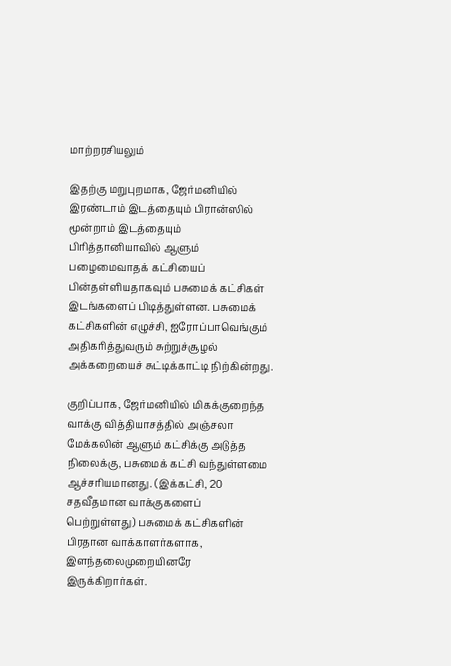மாற்றரசியலும்

இதற்கு மறுபுறமாக, ஜேர்மனியில் இரண்டாம் இடத்தையும் பிரான்ஸில் மூன்றாம் இடத்தையும் பிரித்தானியாவில் ஆளும் பழைமைவாதக் கட்சியைப் பின்தள்ளியதாகவும் பசுமைக் கட்சிகள் இடங்களைப் பிடித்துள்ளன. பசுமைக் கட்சிகளின் எழுச்சி, ஐரோப்பாவெங்கும் அதிகரித்துவரும் சுற்றுச்சூழல் அக்கறையைச் சுட்டிக்காட்டி நிற்கின்றது.

குறிப்பாக, ஜேர்மனியில் மிகக்குறைந்த வாக்கு வித்தியாசத்தில் அஞ்சலா மேக்கலின் ஆளும் கட்சிக்கு அடுத்த நிலைக்கு, பசுமைக் கட்சி வந்துள்ளமை ஆச்சரியமானது. (இக்கட்சி, 20 சதவீதமான வாக்குகளைப் பெற்றுள்ளது) பசுமைக் கட்சிகளின் பிரதான வாக்காளர்களாக, இளந்தலைமுறையினரே  இருக்கிறார்கள்.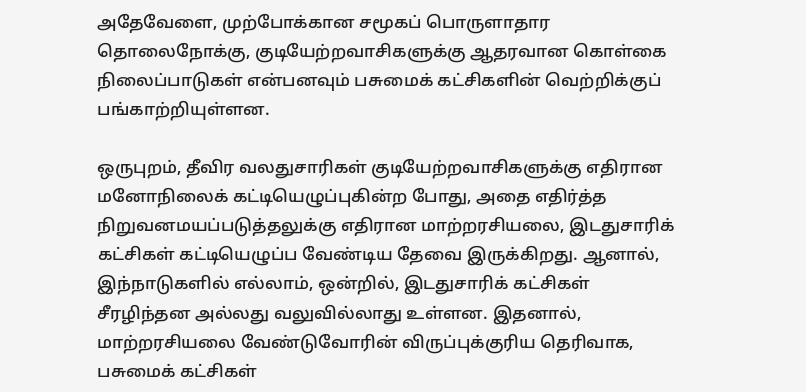அதேவேளை, முற்போக்கான சமூகப் பொருளாதார தொலைநோக்கு, குடியேற்றவாசிகளுக்கு ஆதரவான கொள்கை நிலைப்பாடுகள் என்பனவும் பசுமைக் கட்சிகளின் வெற்றிக்குப் பங்காற்றியுள்ளன.

ஒருபுறம், தீவிர வலதுசாரிகள் குடியேற்றவாசிகளுக்கு எதிரான மனோநிலைக் கட்டியெழுப்புகின்ற போது, அதை எதிர்த்த நிறுவனமயப்படுத்தலுக்கு எதிரான மாற்றரசியலை, இடதுசாரிக் கட்சிகள் கட்டியெழுப்ப வேண்டிய தேவை இருக்கிறது. ஆனால், இந்நாடுகளில் எல்லாம், ஒன்றில், இடதுசாரிக் கட்சிகள் சீரழிந்தன அல்லது வலுவில்லாது உள்ளன. இதனால், மாற்றரசியலை வேண்டுவோரின் விருப்புக்குரிய தெரிவாக, பசுமைக் கட்சிகள்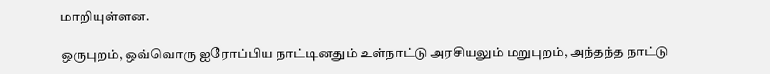மாறியுள்ளன.

ஒருபுறம், ஒவ்வொரு ஐரோப்பிய நாட்டினதும் உள்நாட்டு அரசியலும் மறுபுறம், அந்தந்த நாட்டு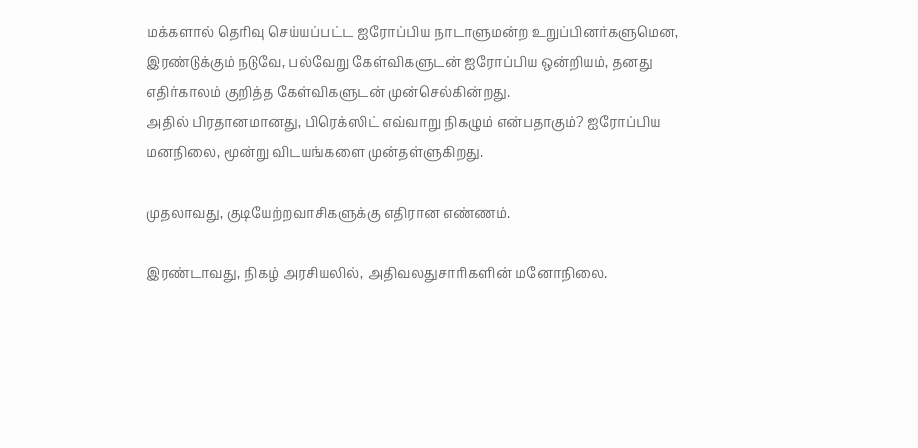மக்களால் தெரிவு செய்யப்பட்ட ஐரோப்பிய நாடாளுமன்ற உறுப்பினர்களுமென, இரண்டுக்கும் நடுவே, பல்வேறு கேள்விகளுடன் ஐரோப்பிய ஒன்றியம், தனது எதிர்காலம் குறித்த கேள்விகளுடன் முன்செல்கின்றது.
அதில் பிரதானமானது, பிரெக்ஸிட் எவ்வாறு நிகழும் என்பதாகும்? ஐரோப்பிய மனநிலை, மூன்று விடயங்களை முன்தள்ளுகிறது.

முதலாவது, குடியேற்றவாசிகளுக்கு எதிரான எண்ணம்.

இரண்டாவது, நிகழ் அரசியலில், அதிவலதுசாரிகளின் மனோநிலை.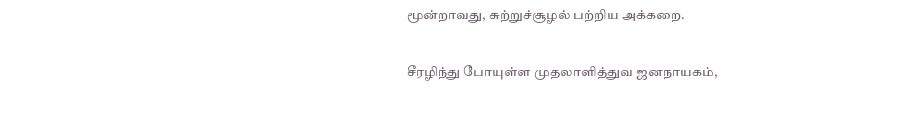மூன்றாவது, சுற்றுச்சூழல் பற்றிய அக்கறை.

சீரழிந்து போயுள்ள முதலாளித்துவ ஜனநாயகம்,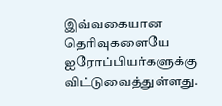இவ்வகையான தெரிவுகளையே ஐரோப்பியர்களுக்கு விட்டுவைத்துள்ளது.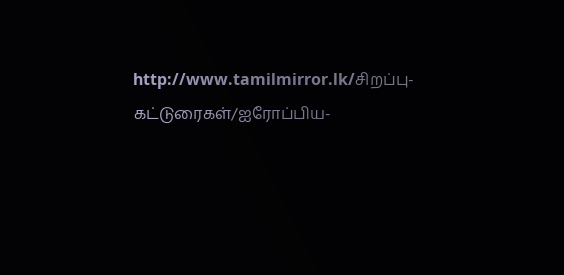http://www.tamilmirror.lk/சிறப்பு-கட்டுரைகள்/ஐரோப்பிய-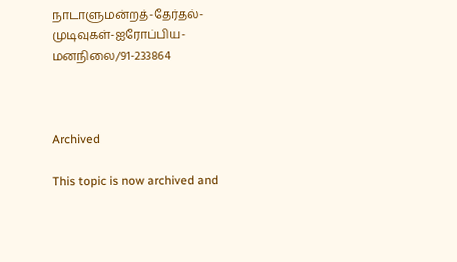நாடாளுமன்றத்-தேர்தல்-முடிவுகள்-ஐரோப்பிய-மனநிலை/91-233864



Archived

This topic is now archived and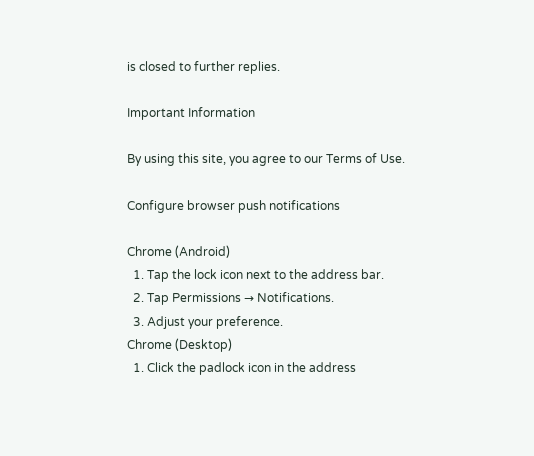is closed to further replies.

Important Information

By using this site, you agree to our Terms of Use.

Configure browser push notifications

Chrome (Android)
  1. Tap the lock icon next to the address bar.
  2. Tap Permissions → Notifications.
  3. Adjust your preference.
Chrome (Desktop)
  1. Click the padlock icon in the address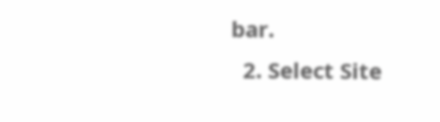bar.
  2. Select Site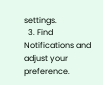settings.
  3. Find Notifications and adjust your preference.